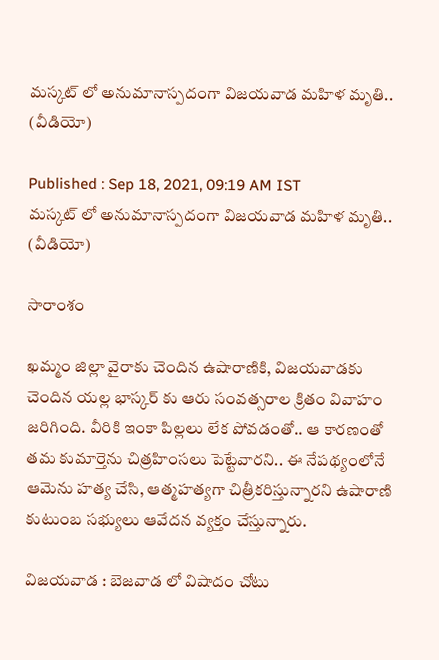మస్కట్ లో అనుమానాస్పదంగా విజయవాడ మహిళ మృతి.. (వీడియో)

Published : Sep 18, 2021, 09:19 AM IST
మస్కట్ లో అనుమానాస్పదంగా విజయవాడ మహిళ మృతి..  (వీడియో)

సారాంశం

ఖమ్మం జిల్లా వైరాకు చెందిన ఉషారాణికి, విజయవాడకు చెందిన యల్ల భాస్కర్ కు ఆరు సంవత్సరాల క్రితం వివాహం జరిగింది. వీరికి ఇంకా పిల్లలు లేక పోవడంతో.. ఆ కారణంతో తమ కుమార్తెను చిత్రహింసలు పెట్టేవారని.. ఈ నేపథ్యంలోనే ఆమెను హత్య చేసి, ఆత్మహత్యగా చిత్రీకరిస్తున్నారని ఉషారాణి కుటుంబ సభ్యులు ఆవేదన వ్యక్తం చేస్తున్నారు.

విజయవాడ : బెజవాడ లో విషాదం చోటు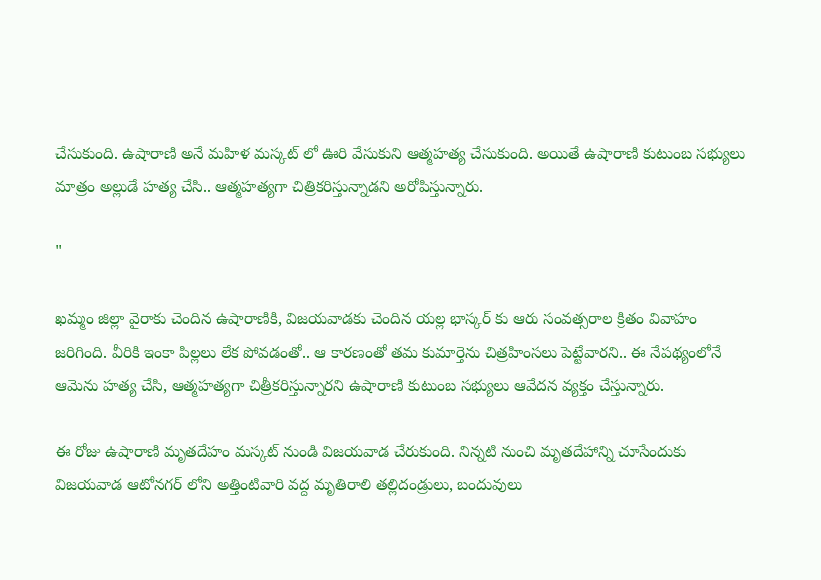చేసుకుంది. ఉషారాణి అనే మహిళ మస్కట్ లో ఊరి వేసుకుని ఆత్మహత్య చేసుకుంది. అయితే ఉషారాణి కుటుంబ సభ్యులు మాత్రం అల్లుడే హత్య చేసి.. ఆత్మహత్యగా చిత్రికరిస్తున్నాడని అరోపిస్తున్నారు.

"

ఖమ్మం జిల్లా వైరాకు చెందిన ఉషారాణికి, విజయవాడకు చెందిన యల్ల భాస్కర్ కు ఆరు సంవత్సరాల క్రితం వివాహం జరిగింది. వీరికి ఇంకా పిల్లలు లేక పోవడంతో.. ఆ కారణంతో తమ కుమార్తెను చిత్రహింసలు పెట్టేవారని.. ఈ నేపథ్యంలోనే ఆమెను హత్య చేసి, ఆత్మహత్యగా చిత్రీకరిస్తున్నారని ఉషారాణి కుటుంబ సభ్యులు ఆవేదన వ్యక్తం చేస్తున్నారు.

ఈ రోజు ఉషారాణి మృతదేహం మస్కట్ నుండి విజయవాడ చేరుకుంది. నిన్నటి నుంచి మృతదేహాన్ని చూసేందుకు విజయవాడ ఆటోనగర్ లోని అత్తింటివారి వద్ద మృతిరాలి తల్లిదండ్రులు, బందువులు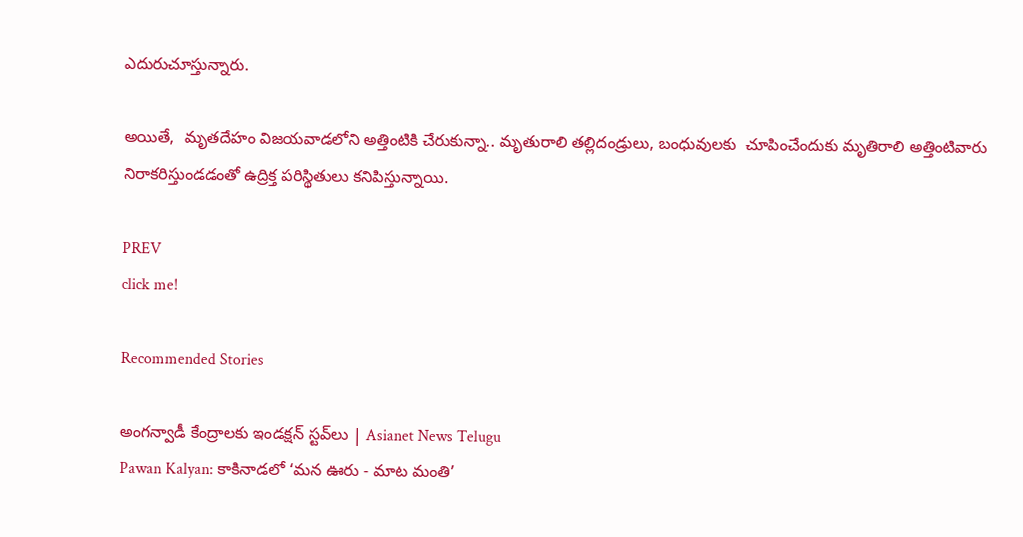ఎదురుచూస్తున్నారు.

అయితే,  మృతదేహం విజయవాడలోని అత్తింటికి చేరుకున్నా.. మృతురాలి తల్లిదండ్రులు, బంధువులకు  చూపించేందుకు మృతిరాలి అత్తింటివారు నిరాకరిస్తుండడంతో ఉద్రిక్త పరిస్థితులు కనిపిస్తున్నాయి.

PREV
click me!

Recommended Stories

అంగన్వాడీ కేంద్రాలకు ఇండక్షన్ స్టవ్‌లు | Asianet News Telugu
Pawan Kalyan: కాకినాడలో ‘మన ఊరు - మాట మంతి’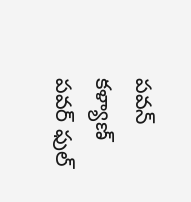పవన్ కళ్యాణ్ పవర్ ఫుల్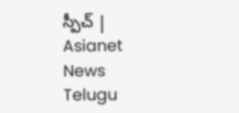స్పీచ్ | Asianet News Telugu